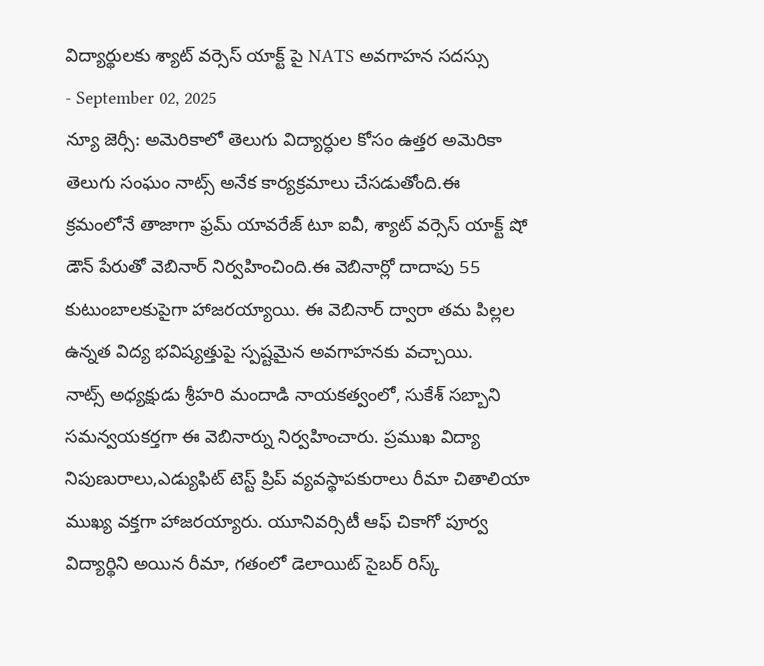విద్యార్థులకు శ్యాట్ వర్సెస్ యాక్ట్ పై NATS అవగాహన సదస్సు
- September 02, 2025
న్యూ జెర్సీ: అమెరికాలో తెలుగు విద్యార్ధుల కోసం ఉత్తర అమెరికా తెలుగు సంఘం నాట్స్ అనేక కార్యక్రమాలు చేసడుతోంది.ఈ క్రమంలోనే తాజాగా ఫ్రమ్ యావరేజ్ టూ ఐవీ, శ్యాట్ వర్సెస్ యాక్ట్ షో డౌన్ పేరుతో వెబినార్ నిర్వహించింది.ఈ వెబినార్లో దాదాపు 55 కుటుంబాలకుపైగా హాజరయ్యాయి. ఈ వెబినార్ ద్వారా తమ పిల్లల ఉన్నత విద్య భవిష్యత్తుపై స్పష్టమైన అవగాహనకు వచ్చాయి.
నాట్స్ అధ్యక్షుడు శ్రీహరి మందాడి నాయకత్వంలో, సుకేశ్ సబ్బాని సమన్వయకర్తగా ఈ వెబినార్ను నిర్వహించారు. ప్రముఖ విద్యా నిపుణురాలు,ఎడ్యుఫిట్ టెస్ట్ ప్రిప్ వ్యవస్థాపకురాలు రీమా చితాలియా ముఖ్య వక్తగా హాజరయ్యారు. యూనివర్సిటీ ఆఫ్ చికాగో పూర్వ విద్యార్థిని అయిన రీమా, గతంలో డెలాయిట్ సైబర్ రిస్క్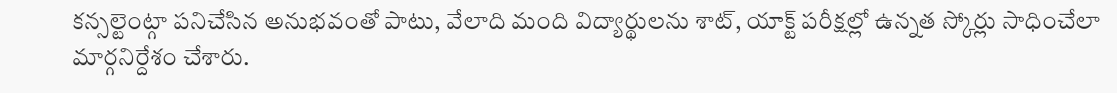కన్సల్టెంట్గా పనిచేసిన అనుభవంతో పాటు, వేలాది మంది విద్యార్థులను శాట్, యాక్ట్ పరీక్షల్లో ఉన్నత స్కోర్లు సాధించేలా మార్గనిర్దేశం చేశారు.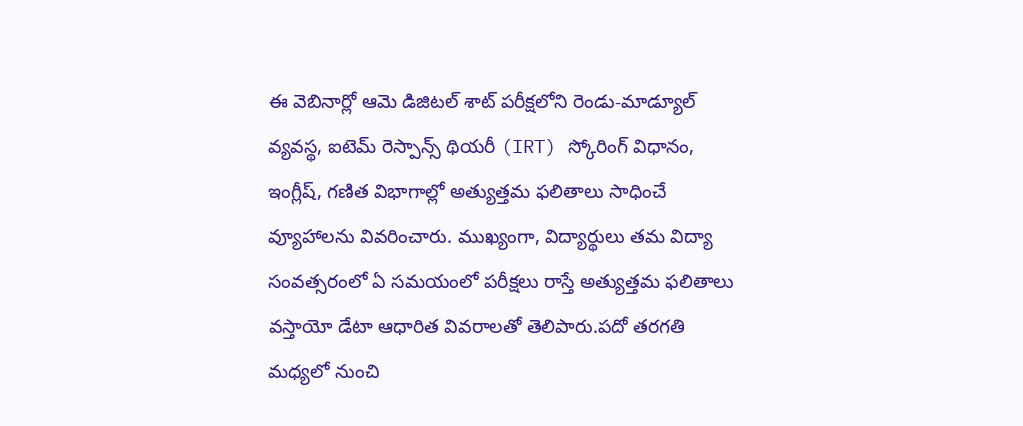ఈ వెబినార్లో ఆమె డిజిటల్ శాట్ పరీక్షలోని రెండు-మాడ్యూల్ వ్యవస్థ, ఐటెమ్ రెస్పాన్స్ థియరీ (IRT) స్కోరింగ్ విధానం, ఇంగ్లీష్, గణిత విభాగాల్లో అత్యుత్తమ ఫలితాలు సాధించే వ్యూహాలను వివరించారు. ముఖ్యంగా, విద్యార్థులు తమ విద్యా సంవత్సరంలో ఏ సమయంలో పరీక్షలు రాస్తే అత్యుత్తమ ఫలితాలు వస్తాయో డేటా ఆధారిత వివరాలతో తెలిపారు.పదో తరగతి మధ్యలో నుంచి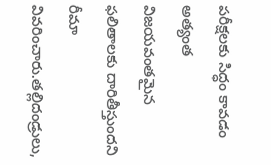పరీక్షలకు సిద్ధం కావడం అత్యంత విజయవంతమైన ఫలితాలకు దారితీస్తుందని రీమా వివరించారు.తల్లిదండ్రులు,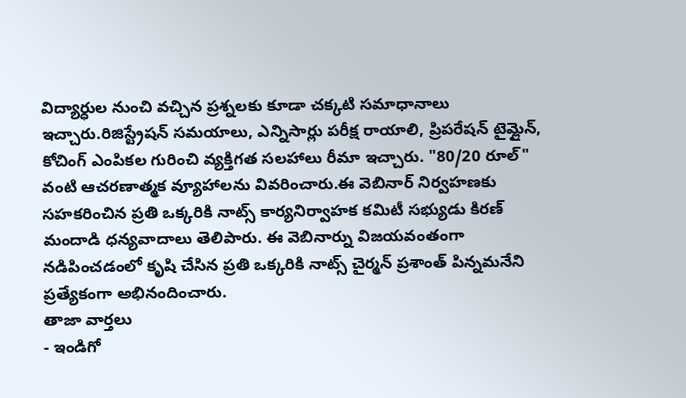విద్యార్ధుల నుంచి వచ్చిన ప్రశ్నలకు కూడా చక్కటి సమాధానాలు ఇచ్చారు.రిజిస్ట్రేషన్ సమయాలు, ఎన్నిసార్లు పరీక్ష రాయాలి, ప్రిపరేషన్ టైమ్లైన్, కోచింగ్ ఎంపికల గురించి వ్యక్తిగత సలహాలు రీమా ఇచ్చారు. "80/20 రూల్" వంటి ఆచరణాత్మక వ్యూహాలను వివరించారు.ఈ వెబినార్ నిర్వహణకు సహకరించిన ప్రతి ఒక్కరికి నాట్స్ కార్యనిర్వాహక కమిటీ సభ్యుడు కిరణ్ మందాడి ధన్యవాదాలు తెలిపారు. ఈ వెబినార్ను విజయవంతంగా నడిపించడంలో కృషి చేసిన ప్రతి ఒక్కరికి నాట్స్ చైర్మన్ ప్రశాంత్ పిన్నమనేని ప్రత్యేకంగా అభినందించారు.
తాజా వార్తలు
- ఇండిగో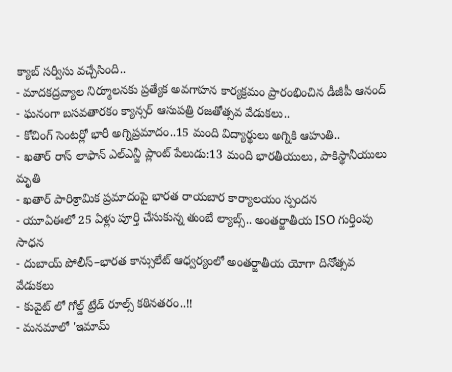క్యాబ్ సర్వీసు వచ్చేసింది..
- మాదకద్రవ్యాల నిర్మూలనకు ప్రత్యేక అవగాహన కార్యక్రమం ప్రారంభించిన డీజీపీ ఆనంద్
- ఘనంగా బసవతారకం క్యాన్సర్ ఆసుపత్రి రజతోత్సవ వేడుకలు..
- కోచింగ్ సెంటర్లో భారీ అగ్నిప్రమాదం..15 మంది విద్యార్థులు అగ్నికి ఆహుతి..
- ఖతార్ రాస్ లాఫాన్ ఎల్ఎన్జీ ప్లాంట్ పేలుడు:13 మంది భారతీయులు, పాకిస్థానీయులు మృతి
- ఖతార్ పారిశ్రామిక ప్రమాదంపై భారత రాయబార కార్యాలయం స్పందన
- యూఏఈలో 25 ఏళ్లు పూర్తి చేసుకున్న తుంబే ల్యాబ్స్.. అంతర్జాతీయ ISO గుర్తింపు సాధన
- దుబాయ్ పోలీస్–భారత కాన్సులేట్ ఆధ్వర్యంలో అంతర్జాతీయ యోగా దినోత్సవ వేడుకలు
- కువైట్ లో గోల్డ్ ట్రేడ్ రూల్స్ కఠినతరం..!!
- మనమాలో 'ఇమామ్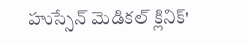హుస్సేన్ మెడికల్ క్లినిక్'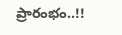ప్రారంభం..!!